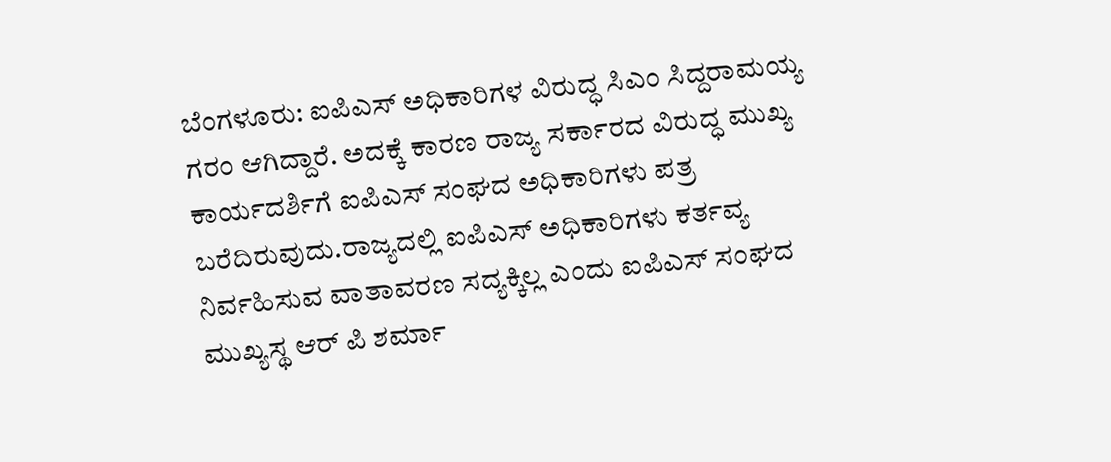ಬೆಂಗಳೂರು: ಐಪಿಎಸ್ ಅಧಿಕಾರಿಗಳ ವಿರುದ್ಧ ಸಿಎಂ ಸಿದ್ದರಾಮಯ್ಯ ಗರಂ ಆಗಿದ್ದಾರೆ. ಅದಕ್ಕೆ ಕಾರಣ ರಾಜ್ಯ ಸರ್ಕಾರದ ವಿರುದ್ಧ ಮುಖ್ಯ ಕಾರ್ಯದರ್ಶಿಗೆ ಐಪಿಎಸ್ ಸಂಘದ ಅಧಿಕಾರಿಗಳು ಪತ್ರ ಬರೆದಿರುವುದು.ರಾಜ್ಯದಲ್ಲಿ ಐಪಿಎಸ್ ಅಧಿಕಾರಿಗಳು ಕರ್ತವ್ಯ ನಿರ್ವಹಿಸುವ ವಾತಾವರಣ ಸದ್ಯಕ್ಕಿಲ್ಲ ಎಂದು ಐಪಿಎಸ್ ಸಂಘದ ಮುಖ್ಯಸ್ಥ ಆರ್ ಪಿ ಶರ್ಮಾ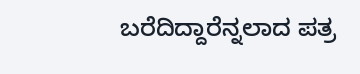ಬರೆದಿದ್ದಾರೆನ್ನಲಾದ ಪತ್ರ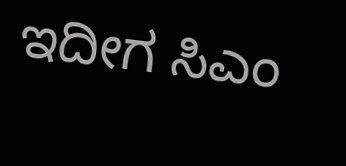ಇದೀಗ ಸಿಎಂ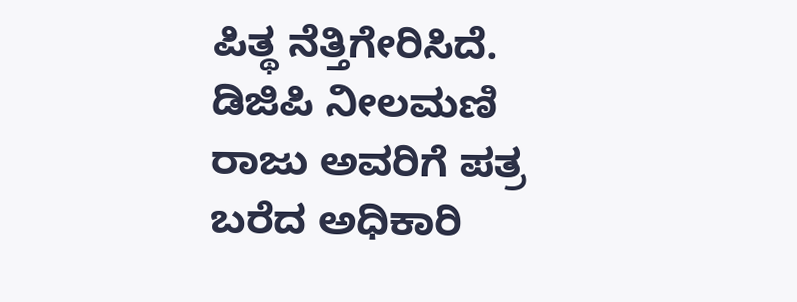ಪಿತ್ಥ ನೆತ್ತಿಗೇರಿಸಿದೆ. ಡಿಜಿಪಿ ನೀಲಮಣಿ ರಾಜು ಅವರಿಗೆ ಪತ್ರ ಬರೆದ ಅಧಿಕಾರಿ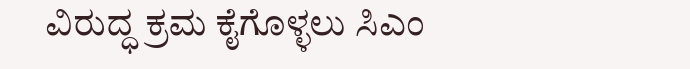ವಿರುದ್ಧ ಕ್ರಮ ಕೈಗೊಳ್ಳಲು ಸಿಎಂ